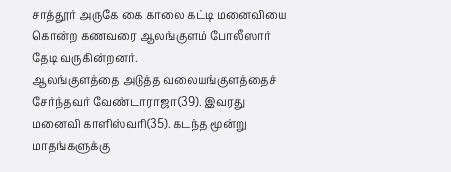சாத்தூர் அருகே கை காலை கட்டி மனைவியை கொன்ற கணவரை ஆலங்குளம் போலீஸார் தேடி வருகின்றனர்.
ஆலங்குளத்தை அடுத்த வலையங்குளத்தைச் சேர்ந்தவர் வேண்டாராஜா(39). இவரது மனைவி காளிஸ்வரி(35). கடந்த மூன்று மாதங்களுக்கு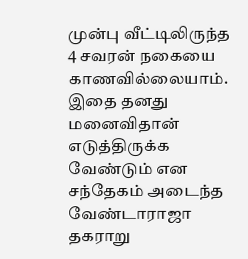முன்பு வீட்டிலிருந்த 4 சவரன் நகையை காணவில்லையாம். இதை தனது மனைவிதான் எடுத்திருக்க வேண்டும் என சந்தேகம் அடைந்த வேண்டாராஜா தகராறு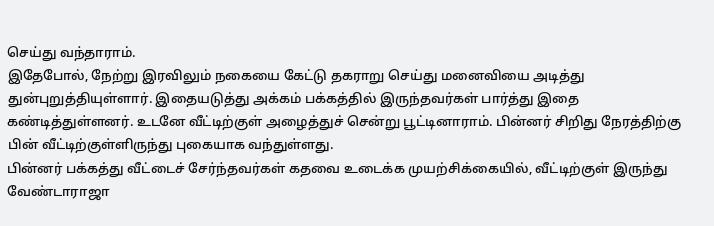செய்து வந்தாராம்.
இதேபோல், நேற்று இரவிலும் நகையை கேட்டு தகராறு செய்து மனைவியை அடித்து துன்புறுத்தியுள்ளார். இதையடுத்து அக்கம் பக்கத்தில் இருந்தவர்கள் பார்த்து இதை கண்டித்துள்ளனர். உடனே வீட்டிற்குள் அழைத்துச் சென்று பூட்டினாராம். பின்னர் சிறிது நேரத்திற்கு பின் வீட்டிற்குள்ளிருந்து புகையாக வந்துள்ளது.
பின்னர் பக்கத்து வீட்டைச் சேர்ந்தவர்கள் கதவை உடைக்க முயற்சிக்கையில், வீட்டிற்குள் இருந்து வேண்டாராஜா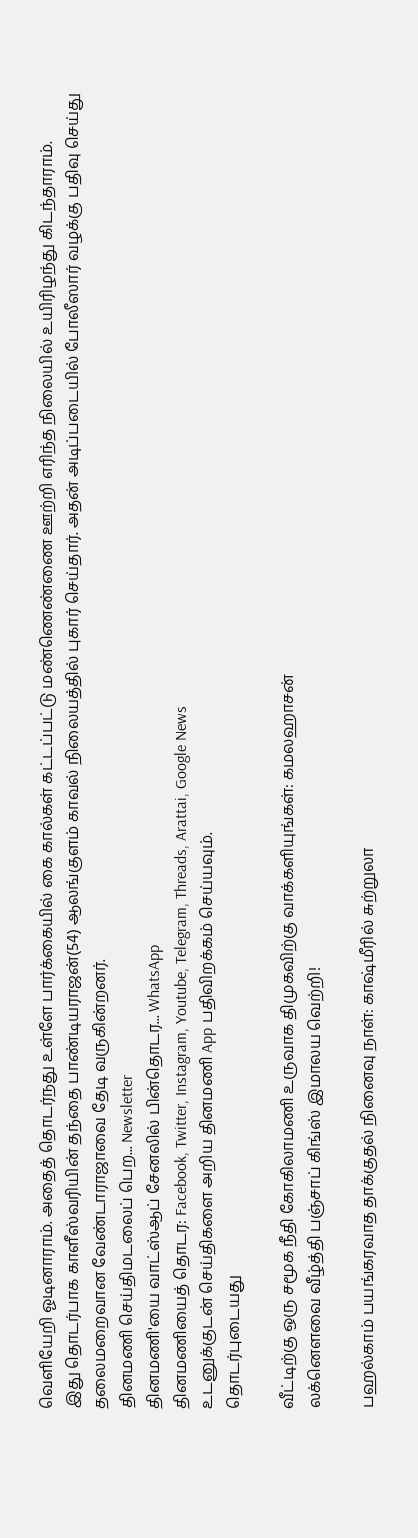வெளியேறி ஓடினாராம். அதைத் தொடர்நது உள்ளே பார்க்கையில் கை கால்கள் கட்டப்பட்டு மண்ணெண்ணை ஊற்றி எரிந்த நிலையில் உயிரிழந்து கிடந்தாராம்.
இது தொடர்பாக காளீஸ்வரியின் தந்தை பாண்டியராஜன்(54) ஆலங்குளம் காவல் நிலையத்தில் புகார் செய்தார். அதன் அடிப்படையில் போலீஸார் வழக்கு பதிவு செய்து தலைமறைவான வேண்டாராஜாவை தேடி வருகின்றனர்.
தினமணி செய்திமடலைப் பெற... Newsletter
தினமணி'யை வாட்ஸ்ஆப் சேனலில் பின்தொடர... WhatsApp
தினமணியைத் தொடர: Facebook, Twitter, Instagram, Youtube, Telegram, Threads, Arattai, Google News
உடனுக்குடன் செய்திகளை அறிய தினமணி App பதிவிறக்கம் செய்யவும்.
தொடர்புடையது

வீட்டிற்கு ஒரு சமூக நீதி கோகிலாமணி உருவாக திமுகவிற்கு வாக்களியுங்கள்: கமலஹாசன்
லக்னௌவை வீழ்த்தி பஞ்சாப் கிங்ஸ் இமாலய வெற்றி!

பஹல்காம் பயங்கரவாத தாக்குதல் நினைவு நாள்: காஷ்மீரில் சுற்றுலா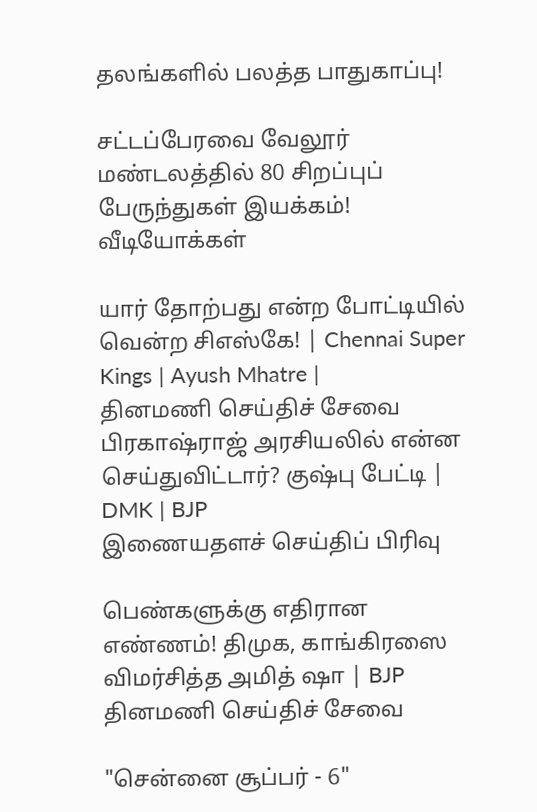தலங்களில் பலத்த பாதுகாப்பு!

சட்டப்பேரவை வேலூர் மண்டலத்தில் 80 சிறப்புப் பேருந்துகள் இயக்கம்!
வீடியோக்கள்

யார் தோற்பது என்ற போட்டியில் வென்ற சிஎஸ்கே! | Chennai Super Kings | Ayush Mhatre |
தினமணி செய்திச் சேவை
பிரகாஷ்ராஜ் அரசியலில் என்ன செய்துவிட்டார்? குஷ்பு பேட்டி | DMK | BJP
இணையதளச் செய்திப் பிரிவு

பெண்களுக்கு எதிரான எண்ணம்! திமுக, காங்கிரஸை விமர்சித்த அமித் ஷா | BJP
தினமணி செய்திச் சேவை

"சென்னை சூப்பர் - 6"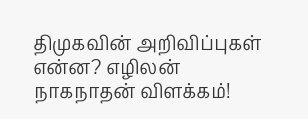திமுகவின் அறிவிப்புகள் என்ன? எழிலன் நாகநாதன் விளக்கம்!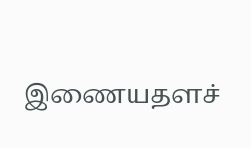இணையதளச்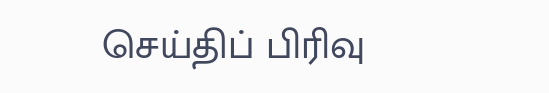செய்திப் பிரிவு